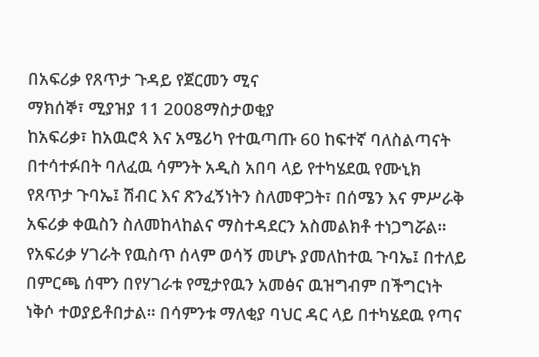በአፍሪቃ የጸጥታ ጉዳይ የጀርመን ሚና
ማክሰኞ፣ ሚያዝያ 11 2008ማስታወቂያ
ከአፍሪቃ፣ ከአዉሮጳ እና አሜሪካ የተዉጣጡ 60 ከፍተኛ ባለስልጣናት በተሳተፉበት ባለፈዉ ሳምንት አዲስ አበባ ላይ የተካሄደዉ የሙኒክ የጸጥታ ጉባኤ፤ ሽብር እና ጽንፈኝነትን ስለመዋጋት፣ በሰሜን እና ምሥራቅ አፍሪቃ ቀዉስን ስለመከላከልና ማስተዳደርን አስመልክቶ ተነጋግሯል። የአፍሪቃ ሃገራት የዉስጥ ሰላም ወሳኝ መሆኑ ያመለከተዉ ጉባኤ፤ በተለይ በምርጫ ሰሞን በየሃገራቱ የሚታየዉን አመፅና ዉዝግብም በችግርነት ነቅሶ ተወያይቶበታል። በሳምንቱ ማለቂያ ባህር ዳር ላይ በተካሄደዉ የጣና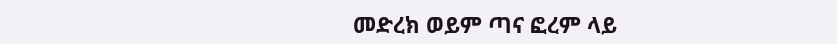መድረክ ወይም ጣና ፎረም ላይ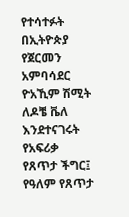የተሳተፉት በኢትዮጵያ የጀርመን አምባሳደር ዮአኺም ሽሚት ለዶቼ ቬለ እንደተናገሩት የአፍሪቃ የጸጥታ ችግር፤ የዓለም የጸጥታ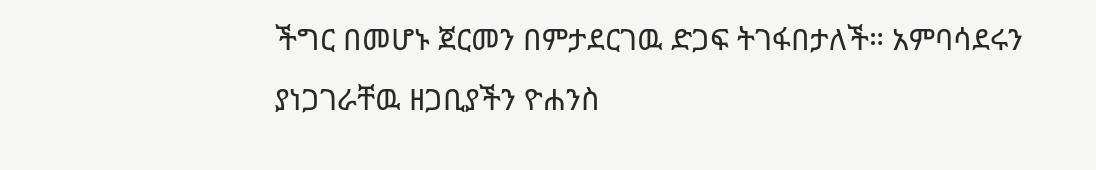ችግር በመሆኑ ጀርመን በምታደርገዉ ድጋፍ ትገፋበታለች። አምባሳደሩን ያነጋገራቸዉ ዘጋቢያችን ዮሐንስ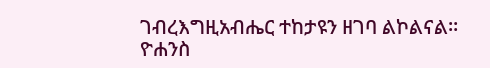ገብረእግዚአብሔር ተከታዩን ዘገባ ልኮልናል።
ዮሐንስ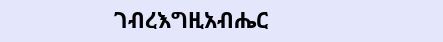ገብረእግዚአብሔር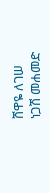ሸዋዬ ለገሠ
ነጋሽ መሐመድ